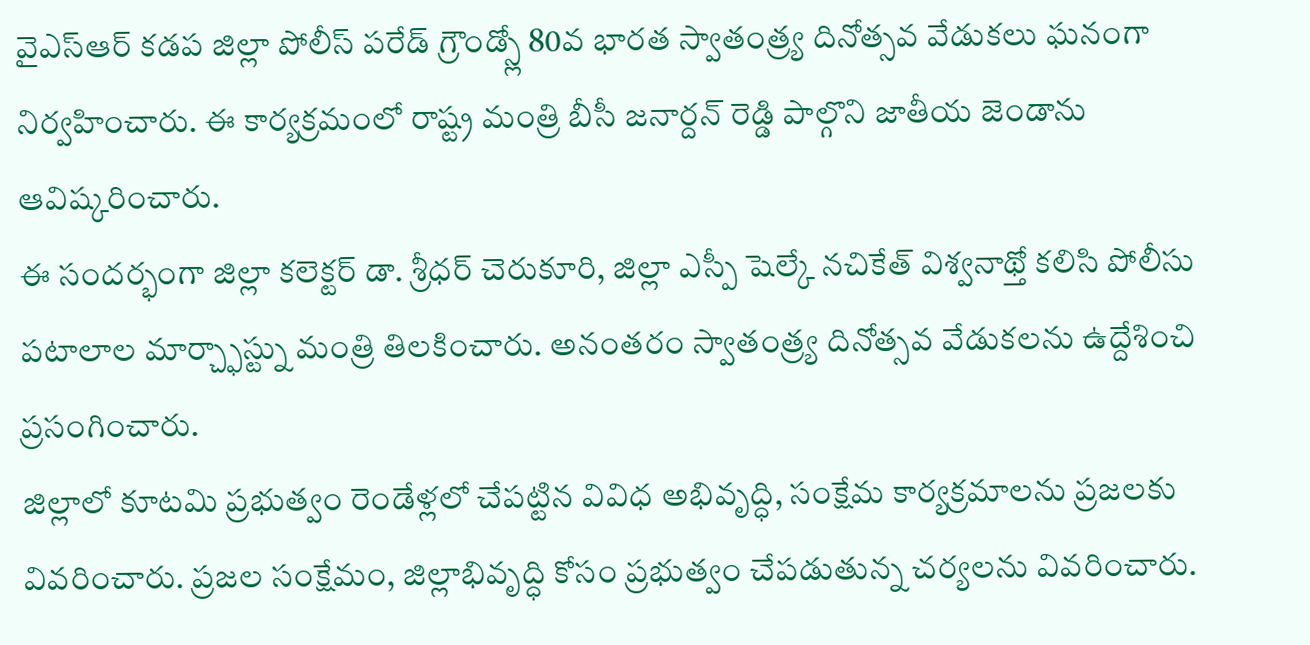వైఎస్ఆర్ కడప జిల్లా పోలీస్ పరేడ్ గ్రౌండ్స్లో 80వ భారత స్వాతంత్ర్య దినోత్సవ వేడుకలు ఘనంగా నిర్వహించారు. ఈ కార్యక్రమంలో రాష్ట్ర మంత్రి బీసీ జనార్దన్ రెడ్డి పాల్గొని జాతీయ జెండాను ఆవిష్కరించారు.
ఈ సందర్భంగా జిల్లా కలెక్టర్ డా. శ్రీధర్ చెరుకూరి, జిల్లా ఎస్పీ షెల్కే నచికేత్ విశ్వనాథ్తో కలిసి పోలీసు పటాలాల మార్చ్ఫాస్ట్ను మంత్రి తిలకించారు. అనంతరం స్వాతంత్ర్య దినోత్సవ వేడుకలను ఉద్దేశించి ప్రసంగించారు.
జిల్లాలో కూటమి ప్రభుత్వం రెండేళ్లలో చేపట్టిన వివిధ అభివృద్ధి, సంక్షేమ కార్యక్రమాలను ప్రజలకు వివరించారు. ప్రజల సంక్షేమం, జిల్లాభివృద్ధి కోసం ప్రభుత్వం చేపడుతున్న చర్యలను వివరించారు.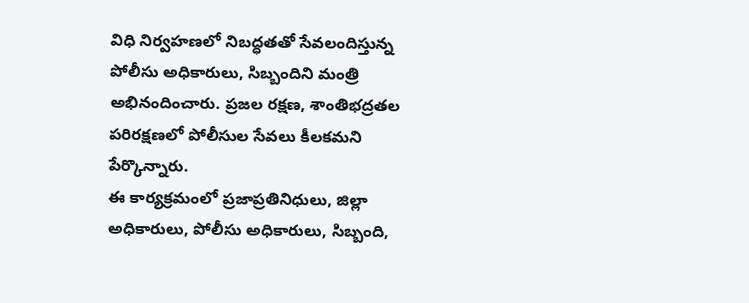విధి నిర్వహణలో నిబద్ధతతో సేవలందిస్తున్న పోలీసు అధికారులు, సిబ్బందిని మంత్రి అభినందించారు. ప్రజల రక్షణ, శాంతిభద్రతల పరిరక్షణలో పోలీసుల సేవలు కీలకమని పేర్కొన్నారు.
ఈ కార్యక్రమంలో ప్రజాప్రతినిధులు, జిల్లా అధికారులు, పోలీసు అధికారులు, సిబ్బంది,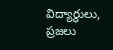విద్యార్థులు, ప్రజలు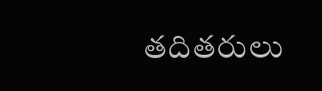తదితరులు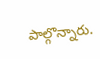పాల్గొన్నారు.